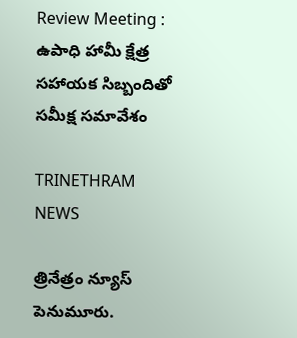Review Meeting : ఉపాధి హామీ క్షేత్ర సహాయక సిబ్బందితో సమీక్ష సమావేశం

TRINETHRAM NEWS

త్రినేత్రం న్యూస్ పెనుమూరు.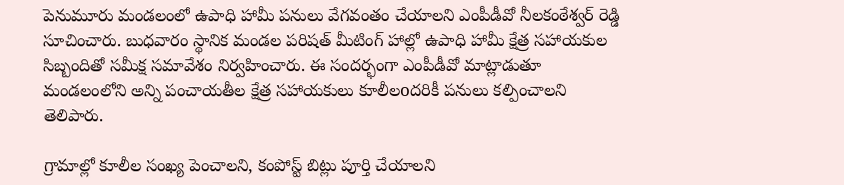పెనుమూరు మండలంలో ఉపాధి హామీ పనులు వేగవంతం చేయాలని ఎంపీడీవో నీలకంఠేశ్వర్ రెడ్డి సూచించారు. బుధవారం స్థానిక మండల పరిషత్ మీటింగ్ హాల్లో ఉపాధి హామీ క్షేత్ర సహాయకుల సిబ్బందితో సమీక్ష సమావేశం నిర్వహించారు. ఈ సందర్భంగా ఎంపీడీవో మాట్లాడుతూ మండలంలోని అన్ని పంచాయతీల క్షేత్ర సహాయకులు కూలీలoదరికీ పనులు కల్పించాలని తెలిపారు.

గ్రామాల్లో కూలీల సంఖ్య పెంచాలని, కంపోస్ట్ బిట్లు పూర్తి చేయాలని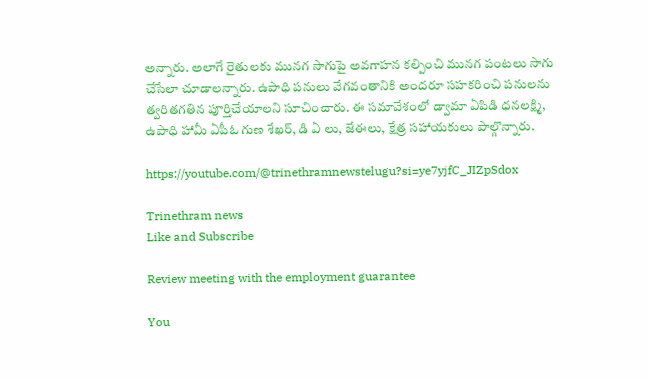అన్నారు. అలాగే రైతులకు మునగ సాగుపై అవగాహన కల్పించి మునగ పంటలు సాగు చేసేలా చూడాలన్నారు. ఉపాధి పనులు వేగవంతానికి అందరూ సహకరించి పనులను త్వరితగతిన పూర్తిచేయాలని సూచించారు. ఈ సమావేశంలో డ్వామా ఏపిడి ధనలక్ష్మి, ఉపాధి హామీ ఏపీఓ గుణ శేఖర్, డి ఏ లు, జేఈలు, క్షేత్ర సహాయకులు పాల్గొన్నారు.

https://youtube.com/@trinethramnewstelugu?si=ye7yjfC_JIZpSdox

Trinethram news
Like and Subscribe

Review meeting with the employment guarantee

You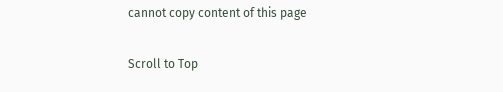cannot copy content of this page

Scroll to Top